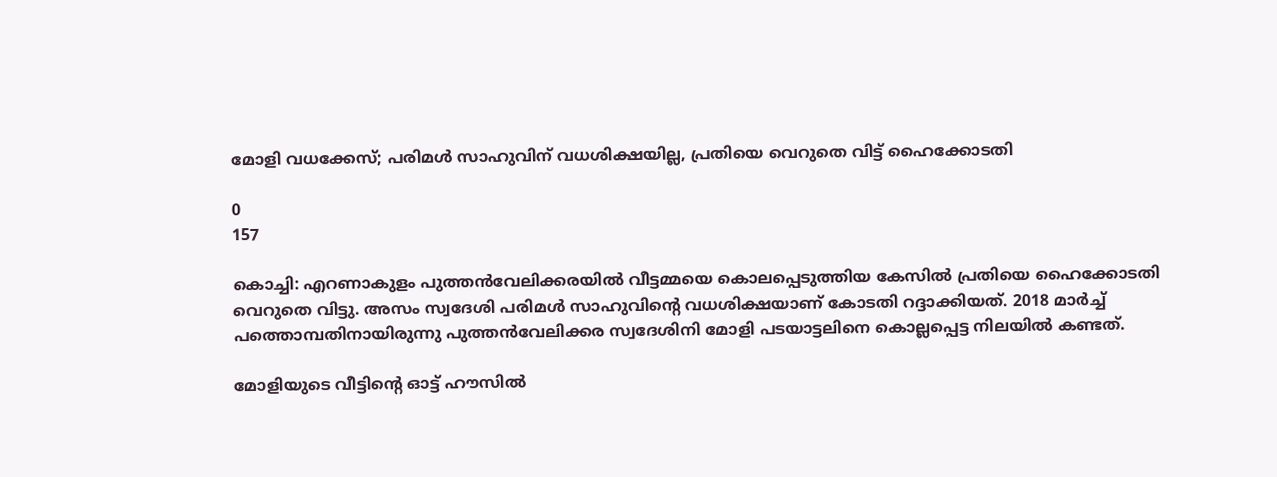മോളി വധക്കേസ്; പരിമള്‍ സാഹുവിന് വധശിക്ഷയില്ല, പ്രതിയെ വെറുതെ വിട്ട് ഹൈക്കോടതി

0
157

കൊച്ചി: എറണാകുളം പുത്തന്‍വേലിക്കരയില്‍ വീട്ടമ്മയെ കൊലപ്പെടുത്തിയ കേസില്‍ പ്രതിയെ ഹൈക്കോടതി വെറുതെ വിട്ടു. അസം സ്വദേശി പരിമള്‍ സാഹുവിന്റെ വധശിക്ഷയാണ് കോടതി റദ്ദാക്കിയത്. 2018 മാര്‍ച്ച് പത്തൊമ്പതിനായിരുന്നു പുത്തന്‍വേലിക്കര സ്വദേശിനി മോളി പടയാട്ടലിനെ കൊല്ലപ്പെട്ട നിലയില്‍ കണ്ടത്.

മോളിയുടെ വീട്ടിന്റെ ഓട്ട് ഹൗസില്‍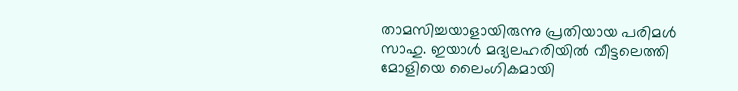താമസിച്ചയാളായിരുന്നു പ്രതിയായ പരിമള്‍ സാഹു. ഇയാള്‍ മദ്യലഹരിയില്‍ വീട്ടലെത്തി മോളിയെ ലൈംഗികമായി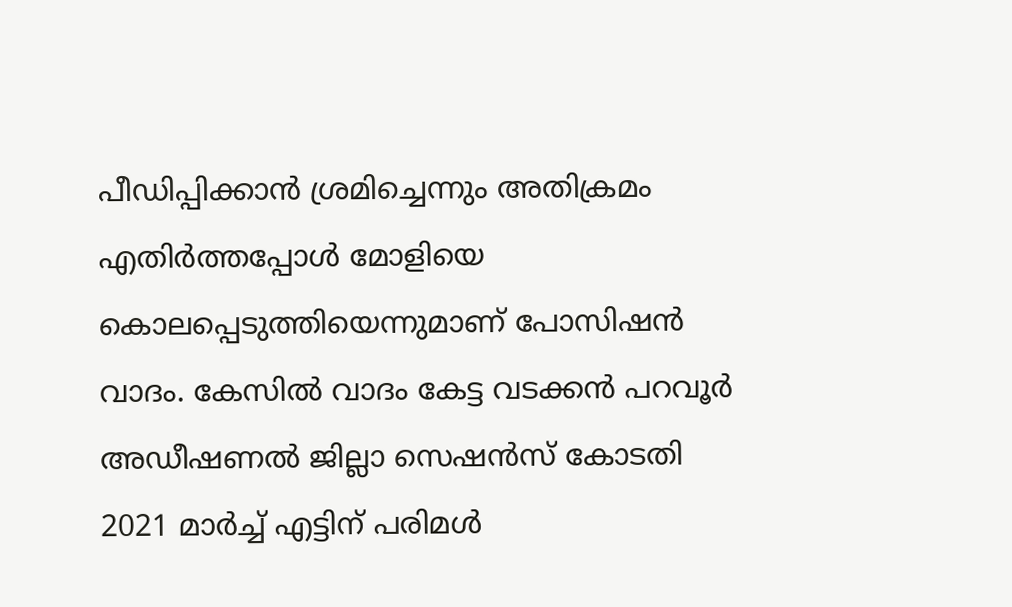പീഡിപ്പിക്കാന്‍ ശ്രമിച്ചെന്നും അതിക്രമം എതിര്‍ത്തപ്പോള്‍ മോളിയെ കൊലപ്പെടുത്തിയെന്നുമാണ് പോസിഷന്‍ വാദം. കേസില്‍ വാദം കേട്ട വടക്കന്‍ പറവൂര്‍ അഡീഷണല്‍ ജില്ലാ സെഷന്‍സ് കോടതി 2021 മാര്‍ച്ച് എട്ടിന് പരിമള്‍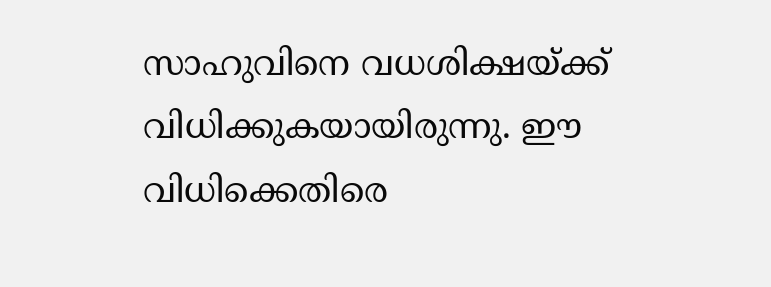സാഹുവിനെ വധശിക്ഷയ്ക്ക് വിധിക്കുകയായിരുന്നു. ഈ വിധിക്കെതിരെ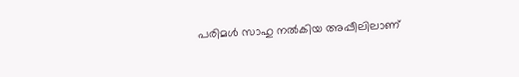പരിമള്‍ സാഹു നല്‍കിയ അപ്പീലിലാണ്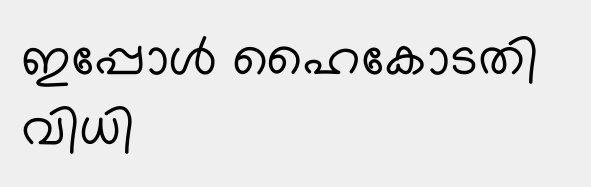ഇപ്പോള്‍ ഹൈകോടതി വിധി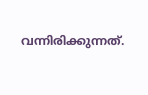വന്നിരിക്കുന്നത്.